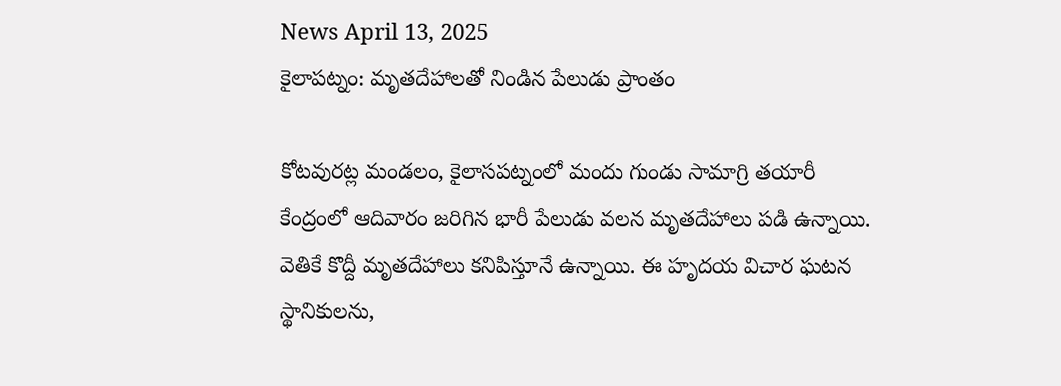News April 13, 2025
కైలాపట్నం: మృతదేహాలతో నిండిన పేలుడు ప్రాంతం

కోటవురట్ల మండలం, కైలాసపట్నంలో మందు గుండు సామాగ్రి తయారీ కేంద్రంలో ఆదివారం జరిగిన భారీ పేలుడు వలన మృతదేహాలు పడి ఉన్నాయి. వెతికే కొద్దీ మృతదేహాలు కనిపిస్తూనే ఉన్నాయి. ఈ హృదయ విచార ఘటన స్థానికులను,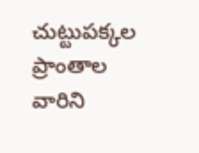చుట్టుపక్కల ప్రాంతాల వారిని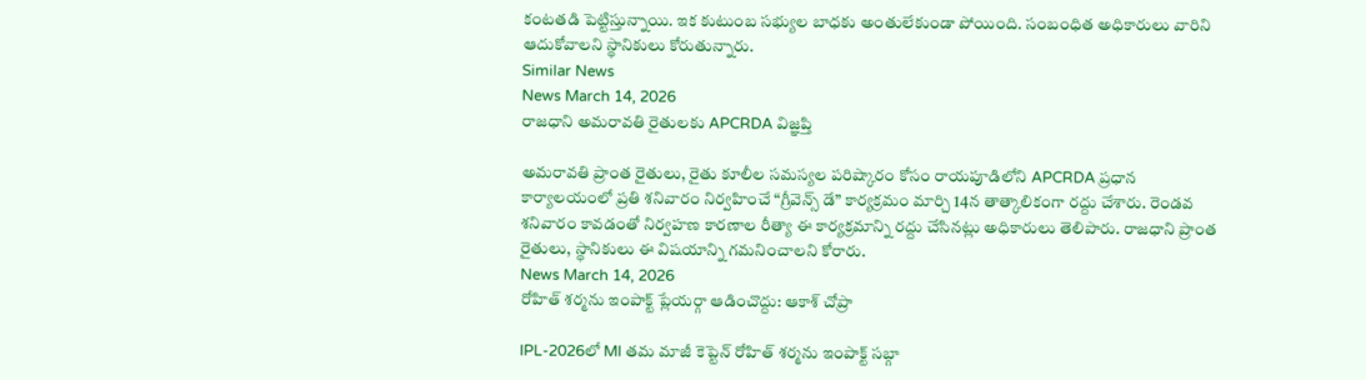కంటతడి పెట్టిస్తున్నాయి. ఇక కుటుంబ సభ్యుల బాధకు అంతులేకుండా పోయింది. సంబంధిత అధికారులు వారిని ఆదుకోవాలని స్థానికులు కోరుతున్నారు.
Similar News
News March 14, 2026
రాజధాని అమరావతి రైతులకు APCRDA విజ్ఞప్తి

అమరావతి ప్రాంత రైతులు, రైతు కూలీల సమస్యల పరిష్కారం కోసం రాయపూడిలోని APCRDA ప్రధాన కార్యాలయంలో ప్రతి శనివారం నిర్వహించే “గ్రీవెన్స్ డే” కార్యక్రమం మార్చి 14న తాత్కాలికంగా రద్దు చేశారు. రెండవ శనివారం కావడంతో నిర్వహణ కారణాల రీత్యా ఈ కార్యక్రమాన్ని రద్దు చేసినట్లు అధికారులు తెలిపారు. రాజధాని ప్రాంత రైతులు, స్థానికులు ఈ విషయాన్ని గమనించాలని కోరారు.
News March 14, 2026
రోహిత్ శర్మను ఇంపాక్ట్ ప్లేయర్గా ఆడించొద్దు: ఆకాశ్ చోప్రా

IPL-2026లో MI తమ మాజీ కెప్టెన్ రోహిత్ శర్మను ఇంపాక్ట్ సబ్గా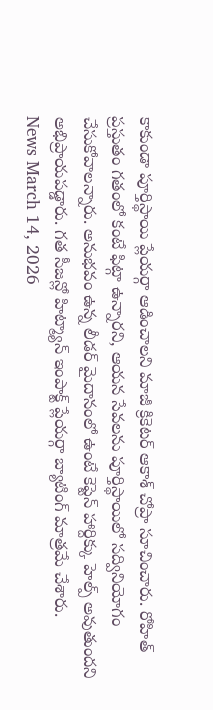కాకుండా పూర్తిస్థాయి ప్లేయర్గా ఆడించాలని మాజీ క్రికెటర్ ఆకాశ్ చోప్రా సూచించారు. రోహిత్ ప్రస్తుతం గతంలో కంటే ఫిట్గా ఉన్నారని, ఆయన సేవలను పూర్తిస్థాయిలో సద్వినియోగం చేసుకోవాలన్నారు. అనుభవం ఉన్న లీడర్ మైదానంలో ఉంటే కెప్టెన్ హార్దిక్కు హెల్ప్ అవుతుందని అభిప్రాయపడ్డారు. గత సీజన్లో హిట్మ్యాన్ ఇంపాక్ట్ ప్లేయర్గా బ్యాటింగ్ మాత్రమే చేశారు.
News March 14, 2026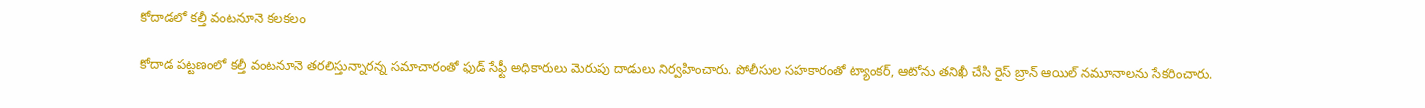కోదాడలో కల్తీ వంటనూనె కలకలం

కోదాడ పట్టణంలో కల్తీ వంటనూనె తరలిస్తున్నారన్న సమాచారంతో ఫుడ్ సేఫ్టీ అధికారులు మెరుపు దాడులు నిర్వహించారు. పోలీసుల సహకారంతో ట్యాంకర్, ఆటోను తనిఖీ చేసి రైస్ బ్రాన్ ఆయిల్ నమూనాలను సేకరించారు.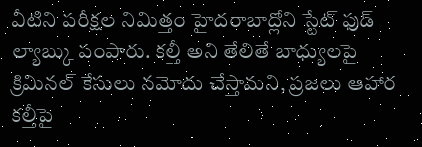వీటిని పరీక్షల నిమిత్తం హైదరాబాద్లోని స్టేట్ ఫుడ్ ల్యాబ్కు పంపారు. కల్తీ అని తేలితే బాధ్యులపై క్రిమినల్ కేసులు నమోదు చేస్తామని, ప్రజలు ఆహార కల్తీపై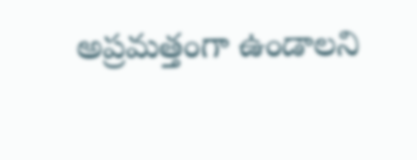అప్రమత్తంగా ఉండాలని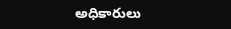అధికారులు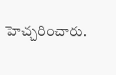హెచ్చరించారు.